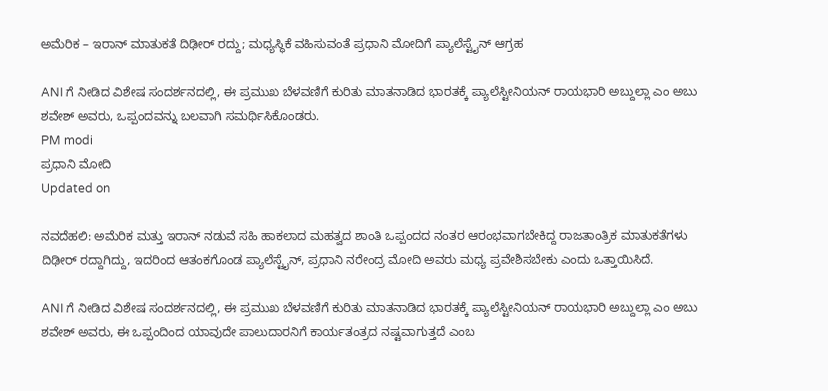ಅಮೆರಿಕ – ಇರಾನ್‌ ಮಾತುಕತೆ ದಿಢೀರ್‌ ರದ್ದು; ಮಧ್ಯಸ್ಥಿಕೆ ವಹಿಸುವಂತೆ ಪ್ರಧಾನಿ ಮೋದಿಗೆ ಪ್ಯಾಲೆಸ್ಟೈನ್ ಆಗ್ರಹ

ANI ಗೆ ನೀಡಿದ ವಿಶೇಷ ಸಂದರ್ಶನದಲ್ಲಿ, ಈ ಪ್ರಮುಖ ಬೆಳವಣಿಗೆ ಕುರಿತು ಮಾತನಾಡಿದ ಭಾರತಕ್ಕೆ ಪ್ಯಾಲೆಸ್ಟೀನಿಯನ್ ರಾಯಭಾರಿ ಅಬ್ದುಲ್ಲಾ ಎಂ ಅಬು ಶವೇಶ್ ಅವರು, ಒಪ್ಪಂದವನ್ನು ಬಲವಾಗಿ ಸಮರ್ಥಿಸಿಕೊಂಡರು.
PM modi
ಪ್ರಧಾನಿ ಮೋದಿ
Updated on

ನವದೆಹಲಿ: ಅಮೆರಿಕ ಮತ್ತು ಇರಾನ್ ನಡುವೆ ಸಹಿ ಹಾಕಲಾದ ಮಹತ್ವದ ಶಾಂತಿ ಒಪ್ಪಂದದ ನಂತರ ಆರಂಭವಾಗಬೇಕಿದ್ದ ರಾಜತಾಂತ್ರಿಕ ಮಾತುಕತೆಗಳು ದಿಢೀರ್ ರದ್ದಾಗಿದ್ದು, ಇದರಿಂದ ಆತಂಕಗೊಂಡ ಪ್ಯಾಲೆಸ್ಟೈನ್, ಪ್ರಧಾನಿ ನರೇಂದ್ರ ಮೋದಿ ಅವರು ಮಧ್ಯ ಪ್ರವೇಶಿಸಬೇಕು ಎಂದು ಒತ್ತಾಯಿಸಿದೆ.

ANI ಗೆ ನೀಡಿದ ವಿಶೇಷ ಸಂದರ್ಶನದಲ್ಲಿ, ಈ ಪ್ರಮುಖ ಬೆಳವಣಿಗೆ ಕುರಿತು ಮಾತನಾಡಿದ ಭಾರತಕ್ಕೆ ಪ್ಯಾಲೆಸ್ಟೀನಿಯನ್ ರಾಯಭಾರಿ ಅಬ್ದುಲ್ಲಾ ಎಂ ಅಬು ಶವೇಶ್ ಅವರು, ಈ ಒಪ್ಪಂದಿಂದ ಯಾವುದೇ ಪಾಲುದಾರನಿಗೆ ಕಾರ್ಯತಂತ್ರದ ನಷ್ಟವಾಗುತ್ತದೆ ಎಂಬ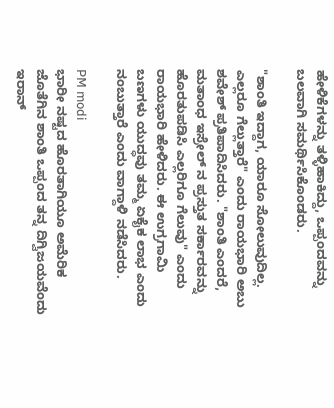ಹೇಳಿಕೆಗಳನ್ನು ತಳ್ಳಿಹಾಕಿದ್ದು, ಒಪ್ಪಂದವನ್ನು ಬಲವಾಗಿ ಸಮರ್ಥಿಸಿಕೊಂಡರು.

"ಶಾಂತಿ ಇದ್ದಾಗ, ಯಾರೂ ಸೋಲುವುದಿಲ್ಲ. ಎಲ್ಲರೂ ಗೆಲ್ಲುತ್ತಾರೆ" ಎಂದು ರಾಯಭಾರಿ ಅಬು ಶವೇಶ್ ಪ್ರತಿಪಾದಿಸಿದರು. "ಶಾಂತಿ ಎಂದರೆ, ಮತಾಂಧ ಇಸ್ರೇಲ್ ನ ಪ್ರಸ್ತುತ ಸರ್ಕಾರವನ್ನು ಹೊರತುಪಡಿಸಿ ಎಲ್ಲರಿಗೂ ಗೆಲುವು" ಎಂದು ರಾಯಭಾರಿ ಹೇಳಿದರು. ಈ ಉಗ್ರಗಾಮಿ ಬಣಗಳು ಯುದ್ಧವು ತಮ್ಮ ಏಕೈಕ ಲಾಭ ಎಂದು ನಂಬುತ್ತಾರೆ ಎಂದು ವಾಗ್ದಾಳಿ ನಡೆಸಿದರು.

PM modi
ಭಾರೀ ನಷ್ಟದ ಹೊರತಾಗಿಯೂ ಅಮೆರಿಕ ಜೊತೆಗಿನ ಶಾಂತಿ ಒಪ್ಪಂದ ತನ್ನ ದಿಗ್ವಿಜಯವೆಂದು ಇರಾನ್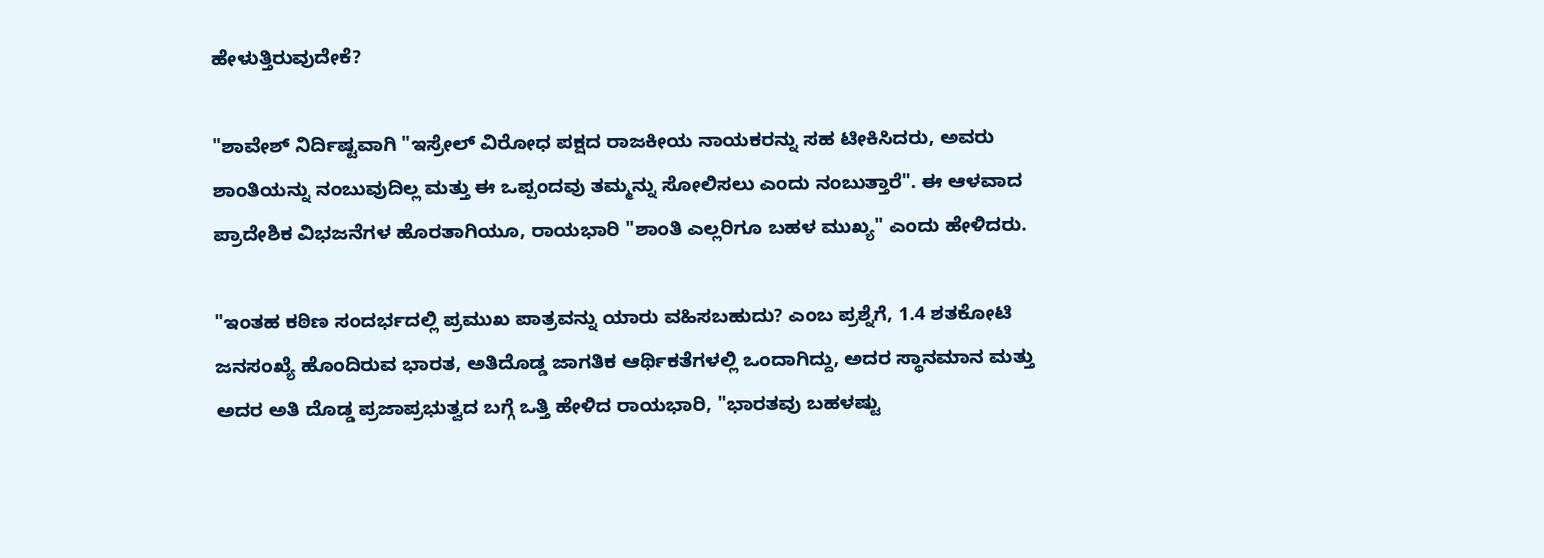ಹೇಳುತ್ತಿರುವುದೇಕೆ?

"ಶಾವೇಶ್ ನಿರ್ದಿಷ್ಟವಾಗಿ "ಇಸ್ರೇಲ್ ವಿರೋಧ ಪಕ್ಷದ ರಾಜಕೀಯ ನಾಯಕರನ್ನು ಸಹ ಟೀಕಿಸಿದರು, ಅವರು ಶಾಂತಿಯನ್ನು ನಂಬುವುದಿಲ್ಲ ಮತ್ತು ಈ ಒಪ್ಪಂದವು ತಮ್ಮನ್ನು ಸೋಲಿಸಲು ಎಂದು ನಂಬುತ್ತಾರೆ". ಈ ಆಳವಾದ ಪ್ರಾದೇಶಿಕ ವಿಭಜನೆಗಳ ಹೊರತಾಗಿಯೂ, ರಾಯಭಾರಿ "ಶಾಂತಿ ಎಲ್ಲರಿಗೂ ಬಹಳ ಮುಖ್ಯ" ಎಂದು ಹೇಳಿದರು.

"ಇಂತಹ ಕಠಿಣ ಸಂದರ್ಭದಲ್ಲಿ ಪ್ರಮುಖ ಪಾತ್ರವನ್ನು ಯಾರು ವಹಿಸಬಹುದು? ಎಂಬ ಪ್ರಶ್ನೆಗೆ, 1.4 ಶತಕೋಟಿ ಜನಸಂಖ್ಯೆ ಹೊಂದಿರುವ ಭಾರತ, ಅತಿದೊಡ್ಡ ಜಾಗತಿಕ ಆರ್ಥಿಕತೆಗಳಲ್ಲಿ ಒಂದಾಗಿದ್ದು, ಅದರ ಸ್ಥಾನಮಾನ ಮತ್ತು ಅದರ ಅತಿ ದೊಡ್ಡ ಪ್ರಜಾಪ್ರಭುತ್ವದ ಬಗ್ಗೆ ಒತ್ತಿ ಹೇಳಿದ ರಾಯಭಾರಿ, "ಭಾರತವು ಬಹಳಷ್ಟು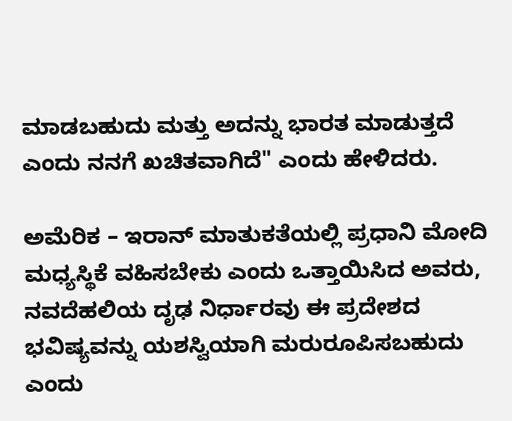ಮಾಡಬಹುದು ಮತ್ತು ಅದನ್ನು ಭಾರತ ಮಾಡುತ್ತದೆ ಎಂದು ನನಗೆ ಖಚಿತವಾಗಿದೆ" ಎಂದು ಹೇಳಿದರು.

ಅಮೆರಿಕ – ಇರಾನ್‌ ಮಾತುಕತೆಯಲ್ಲಿ ಪ್ರಧಾನಿ ಮೋದಿ ಮಧ್ಯಸ್ಥಿಕೆ ವಹಿಸಬೇಕು ಎಂದು ಒತ್ತಾಯಿಸಿದ ಅವರು, ನವದೆಹಲಿಯ ದೃಢ ನಿರ್ಧಾರವು ಈ ಪ್ರದೇಶದ ಭವಿಷ್ಯವನ್ನು ಯಶಸ್ವಿಯಾಗಿ ಮರುರೂಪಿಸಬಹುದು ಎಂದು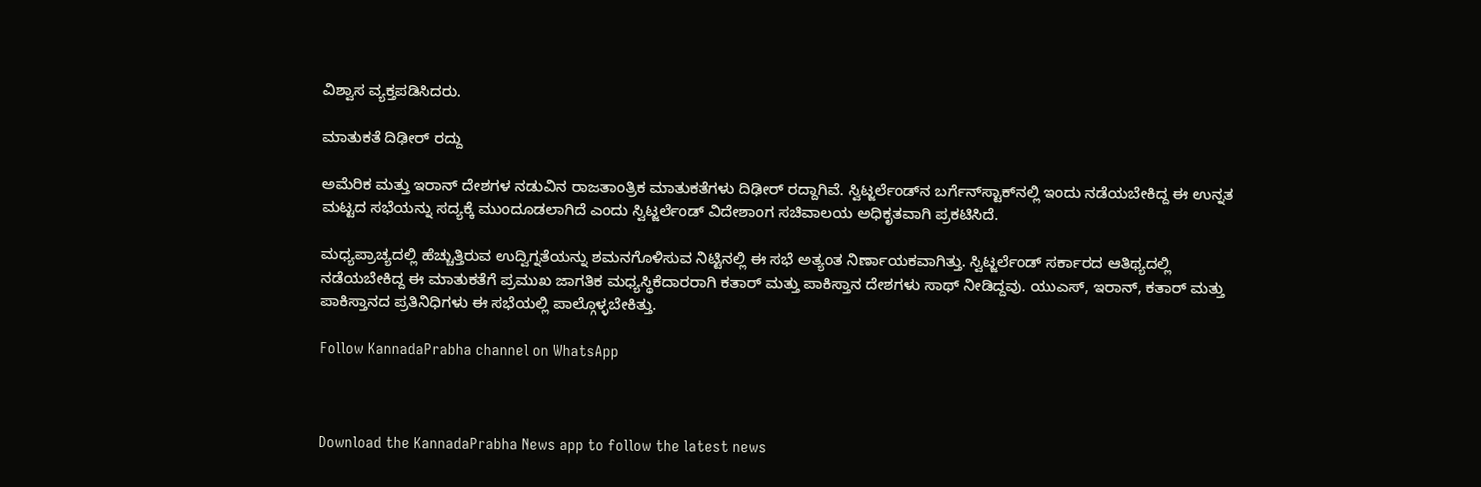ವಿಶ್ವಾಸ ವ್ಯಕ್ತಪಡಿಸಿದರು.

ಮಾತುಕತೆ ದಿಢೀರ್‌ ರದ್ದು

ಅಮೆರಿಕ ಮತ್ತು ಇರಾನ್ ದೇಶಗಳ ನಡುವಿನ ರಾಜತಾಂತ್ರಿಕ ಮಾತುಕತೆಗಳು ದಿಢೀರ್ ರದ್ದಾಗಿವೆ. ಸ್ವಿಟ್ಜರ್ಲೆಂಡ್‌ನ ಬರ್ಗೆನ್‌ಸ್ಟಾಕ್‌ನಲ್ಲಿ ಇಂದು ನಡೆಯಬೇಕಿದ್ದ ಈ ಉನ್ನತ ಮಟ್ಟದ ಸಭೆಯನ್ನು ಸದ್ಯಕ್ಕೆ ಮುಂದೂಡಲಾಗಿದೆ ಎಂದು ಸ್ವಿಟ್ಜರ್ಲೆಂಡ್ ವಿದೇಶಾಂಗ ಸಚಿವಾಲಯ ಅಧಿಕೃತವಾಗಿ ಪ್ರಕಟಿಸಿದೆ.

ಮಧ್ಯಪ್ರಾಚ್ಯದಲ್ಲಿ ಹೆಚ್ಚುತ್ತಿರುವ ಉದ್ವಿಗ್ನತೆಯನ್ನು ಶಮನಗೊಳಿಸುವ ನಿಟ್ಟಿನಲ್ಲಿ ಈ ಸಭೆ ಅತ್ಯಂತ ನಿರ್ಣಾಯಕವಾಗಿತ್ತು. ಸ್ವಿಟ್ಜರ್ಲೆಂಡ್ ಸರ್ಕಾರದ ಆತಿಥ್ಯದಲ್ಲಿ ನಡೆಯಬೇಕಿದ್ದ ಈ ಮಾತುಕತೆಗೆ ಪ್ರಮುಖ ಜಾಗತಿಕ ಮಧ್ಯಸ್ಥಿಕೆದಾರರಾಗಿ ಕತಾರ್ ಮತ್ತು ಪಾಕಿಸ್ತಾನ ದೇಶಗಳು ಸಾಥ್ ನೀಡಿದ್ದವು. ಯುಎಸ್, ಇರಾನ್, ಕತಾರ್ ಮತ್ತು ಪಾಕಿಸ್ತಾನದ ಪ್ರತಿನಿಧಿಗಳು ಈ ಸಭೆಯಲ್ಲಿ ಪಾಲ್ಗೊಳ್ಳಬೇಕಿತ್ತು.

Follow KannadaPrabha channel on WhatsApp



Download the KannadaPrabha News app to follow the latest news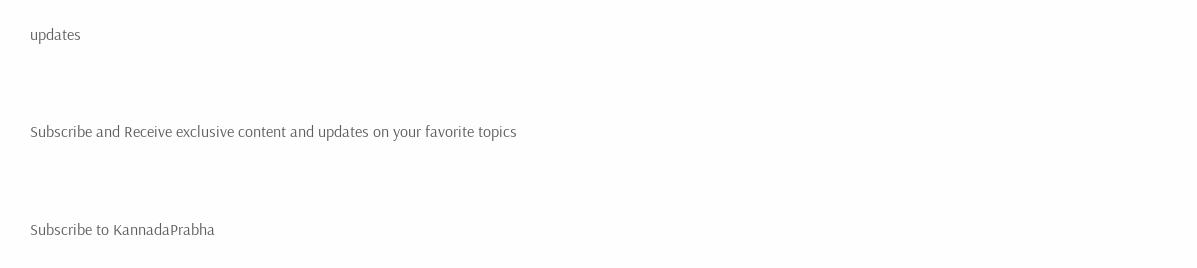updates



Subscribe and Receive exclusive content and updates on your favorite topics



Subscribe to KannadaPrabha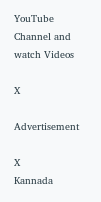YouTube Channel and watch Videos

X

Advertisement

X
Kannada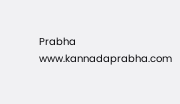Prabha
www.kannadaprabha.com